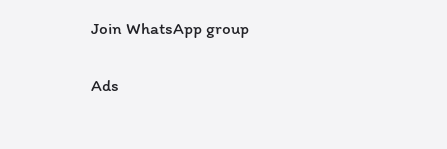Join WhatsApp group

Ads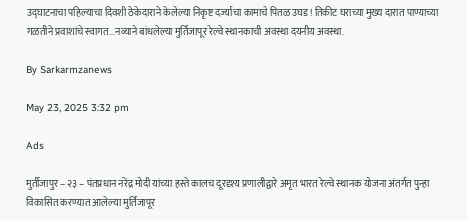उद्घाटनाचा पहिल्याचा दिवशी ठेकेदाराने केलेल्या निकृष्ट दर्ज्याचा कामाचे पितळ उघड! तिकीट घराच्या मुख्य दारात पाण्याच्या गळतीने प्रवाशांचे स्वागत…नव्याने बांधलेल्या मुर्तिजापूर रेल्वे स्थानकाची अवस्था दयनीय अवस्था.

By Sarkarmzanews

May 23, 2025 3:32 pm

Ads

मुर्तीजापुर – २३ – पंतप्रधान नरेंद्र मोदी यांच्या हस्ते कालच दूरदृश्य प्रणालीद्वारे अमृत भारत रेल्वे स्थानक योजना अंतर्गत पुन्हा विकासित करण्यात आलेल्या मुर्तिजापूर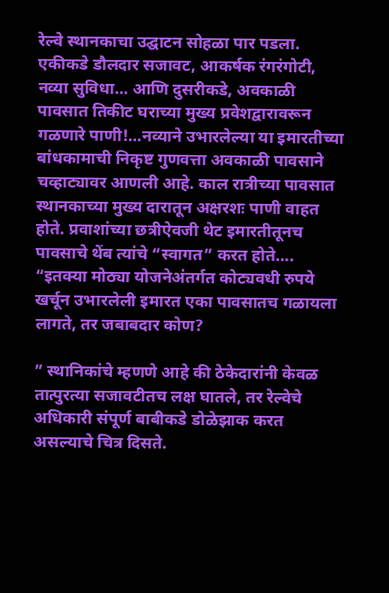रेल्वे स्थानकाचा उद्घाटन सोहळा पार पडला. एकीकडे डौलदार सजावट, आकर्षक रंगरंगोटी, नव्या सुविधा… आणि दुसरीकडे, अवकाळी पावसात तिकीट घराच्या मुख्य प्रवेशद्वारावरून गळणारे पाणी!…नव्याने उभारलेल्या या इमारतीच्या बांधकामाची निकृष्ट गुणवत्ता अवकाळी पावसाने चव्हाट्यावर आणली आहे. काल रात्रीच्या पावसात स्थानकाच्या मुख्य दारातून अक्षरशः पाणी वाहत होते. प्रवाशांच्या छत्रीऐवजी थेट इमारतीतूनच पावसाचे थेंब त्यांचे “स्वागत” करत होते…. “इतक्या मोठ्या योजनेअंतर्गत कोट्यवधी रुपये खर्चून उभारलेली इमारत एका पावसातच गळायला लागते, तर जबाबदार कोण?

” स्थानिकांचे म्हणणे आहे की ठेकेदारांनी केवळ तात्पुरत्या सजावटीतच लक्ष घातले, तर रेल्वेचे अधिकारी संपूर्ण बाबीकडे डोळेझाक करत असल्याचे चित्र दिसते.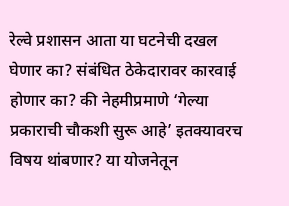रेल्वे प्रशासन आता या घटनेची दखल घेणार का? संबंधित ठेकेदारावर कारवाई होणार का? की नेहमीप्रमाणे ‘गेल्या प्रकाराची चौकशी सुरू आहे’ इतक्यावरच विषय थांबणार? या योजनेतून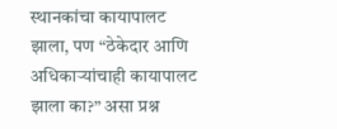स्थानकांचा कायापालट झाला, पण “ठेकेदार आणि अधिकाऱ्यांचाही कायापालट झाला का?” असा प्रश्न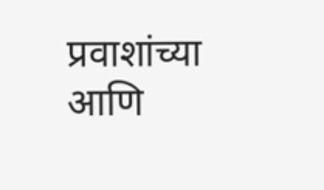प्रवाशांच्या आणि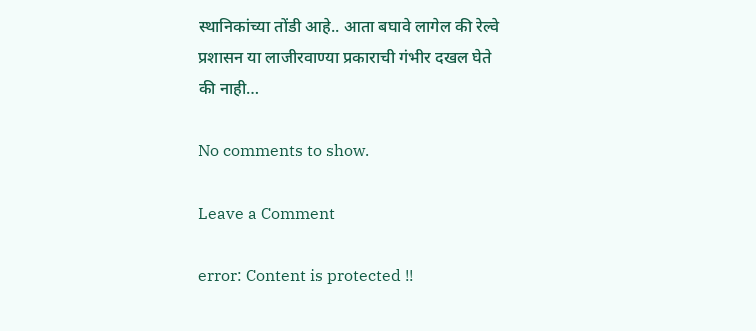स्थानिकांच्या तोंडी आहे.. आता बघावे लागेल की रेल्वे प्रशासन या लाजीरवाण्या प्रकाराची गंभीर दखल घेते की नाही…

No comments to show.

Leave a Comment

error: Content is protected !!